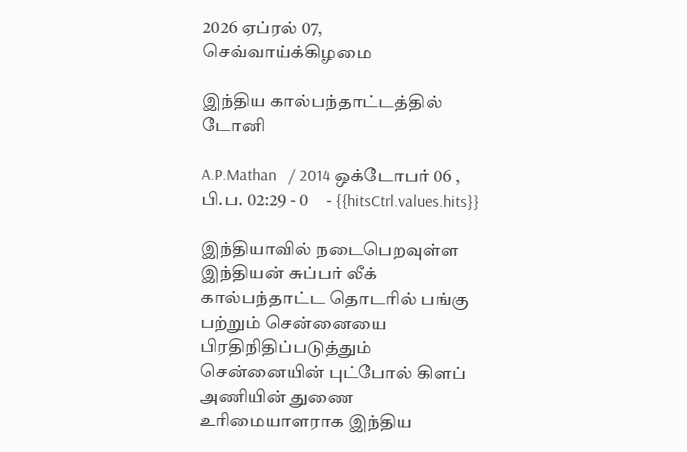2026 ஏப்ரல் 07, செவ்வாய்க்கிழமை

இந்திய கால்பந்தாட்டத்தில் டோனி

A.P.Mathan   / 2014 ஒக்டோபர் 06 , பி.ப. 02:29 - 0     - {{hitsCtrl.values.hits}}

இந்தியாவில் நடைபெறவுள்ள இந்தியன் சுப்பர் லீக் கால்பந்தாட்ட தொடரில் பங்கு பற்றும் சென்னையை பிரதிநிதிப்படுத்தும் சென்னையின் புட்போல் கிளப் அணியின் துணை உரிமையாளராக இந்திய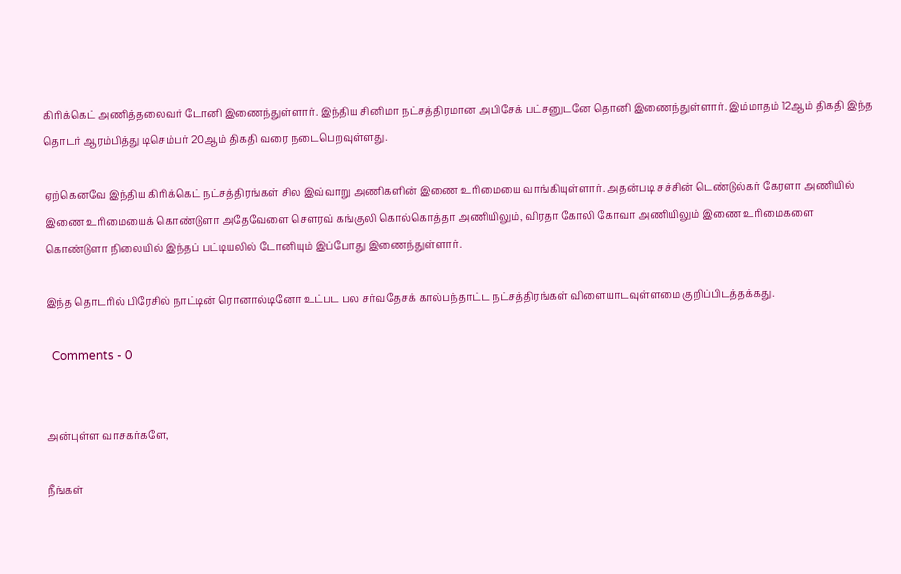கிரிக்கெட் அணித்தலைவர் டோனி இணைந்துள்ளார். இந்திய சினிமா நட்சத்திரமான அபிசேக் பட்சனுடனே தொனி இணைந்துள்ளார். இம்மாதம் 12ஆம் திகதி இந்த தொடர் ஆரம்பித்து டிசெம்பர் 20ஆம் திகதி வரை நடைபெறவுள்ளது.

ஏற்கெனவே இந்திய கிரிக்கெட் நட்சத்திரங்கள் சில இவ்வாறு அணிகளின் இணை உரிமையை வாங்கியுள்ளார். அதன்படி சச்சின் டெண்டுல்கர் கேரளா அணியில் இணை உரிமையைக் கொண்டுளா அதேவேளை சௌரவ் கங்குலி கொல்கொத்தா அணியிலும், விரதா கோலி கோவா அணியிலும் இணை உரிமைகளை கொண்டுளா நிலையில் இந்தப் பட்டியலில் டோனியும் இப்போது இணைந்துள்ளார்.

இந்த தொடரில் பிரேசில் நாட்டின் ரொனால்டினோ உட்பட பல சர்வதேசக் கால்பந்தாட்ட நட்சத்திரங்கள் விளையாடவுள்ளமை குறிப்பிடத்தக்கது.

  Comments - 0


அன்புள்ள வாசகர்களே,

நீங்கள்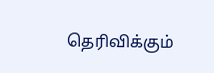தெரிவிக்கும்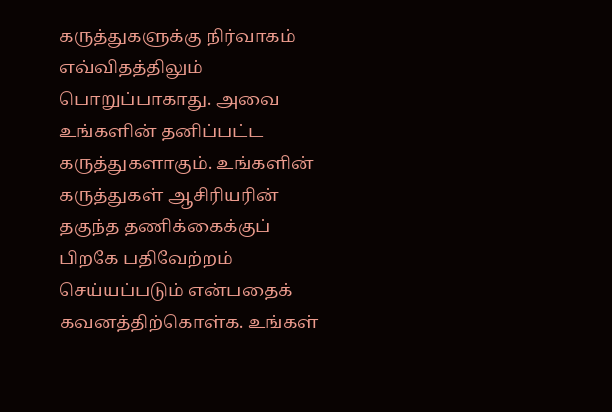கருத்துகளுக்கு நிர்வாகம் எவ்விதத்திலும் பொறுப்பாகாது. அவை உங்களின் தனிப்பட்ட கருத்துகளாகும். உங்களின் கருத்துகள் ஆசிரியரின் தகுந்த தணிக்கைக்குப் பிறகே பதிவேற்றம் செய்யப்படும் என்பதைக் கவனத்திற்கொள்க. உங்கள்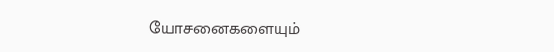யோசனைகளையும்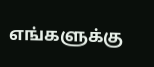எங்களுக்கு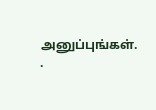அனுப்புங்கள். .